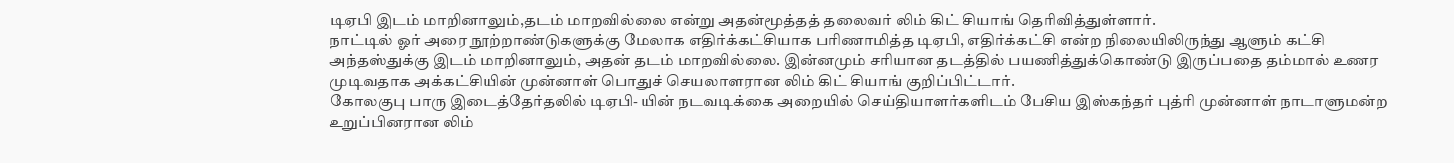டிஏபி இடம் மாறினாலும்,தடம் மாறவில்லை என்று அதன்மூத்தத் தலைவர் லிம் கிட் சியாங் தெரிவித்துள்ளார்.
நாட்டில் ஓர் அரை நூற்றாண்டுகளுக்கு மேலாக எதிர்க்கட்சியாக பரிணாமித்த டிஏபி, எதிர்க்கட்சி என்ற நிலையிலிருந்து ஆளும் கட்சி அந்தஸ்துக்கு இடம் மாறினாலும், அதன் தடம் மாறவில்லை. இன்னமும் சரியான தடத்தில் பயணித்துக்கொண்டு இருப்பதை தம்மால் உணர முடிவதாக அக்கட்சியின் முன்னாள் பொதுச் செயலாளரான லிம் கிட் சியாங் குறிப்பிட்டார்.
கோலகுபு பாரு இடைத்தேர்தலில் டிஏபி- யின் நடவடிக்கை அறையில் செய்தியாளர்களிடம் பேசிய இஸ்கந்தர் புத்ரி முன்னாள் நாடாளுமன்ற உறுப்பினரான லிம்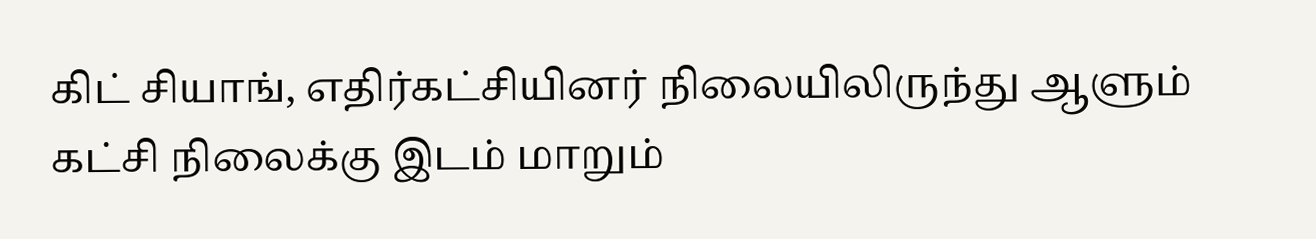கிட் சியாங், எதிர்கட்சியினர் நிலையிலிருந்து ஆளும் கட்சி நிலைக்கு இடம் மாறும்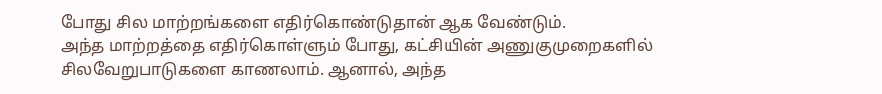போது சில மாற்றங்களை எதிர்கொண்டுதான் ஆக வேண்டும்.
அந்த மாற்றத்தை எதிர்கொள்ளும் போது, கட்சியின் அணுகுமுறைகளில் சிலவேறுபாடுகளை காணலாம். ஆனால், அந்த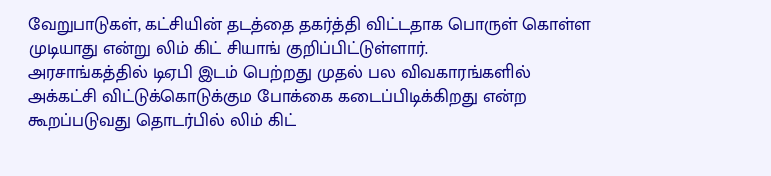வேறுபாடுகள், கட்சியின் தடத்தை தகர்த்தி விட்டதாக பொருள் கொள்ள முடியாது என்று லிம் கிட் சியாங் குறிப்பிட்டுள்ளார்.
அரசாங்கத்தில் டிஏபி இடம் பெற்றது முதல் பல விவகாரங்களில் அக்கட்சி விட்டுக்கொடுக்கும போக்கை கடைப்பிடிக்கிறது என்ற கூறப்படுவது தொடர்பில் லிம் கிட்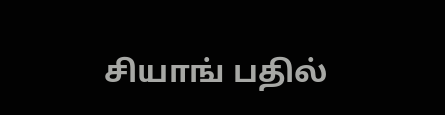சியாங் பதில்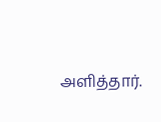அளித்தார்.